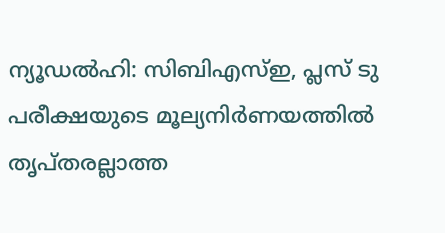ന്യൂഡൽഹി: സിബിഎസ്ഇ, പ്ലസ് ടു പരീക്ഷയുടെ മൂല്യനിർണയത്തിൽ തൃപ്തരല്ലാത്ത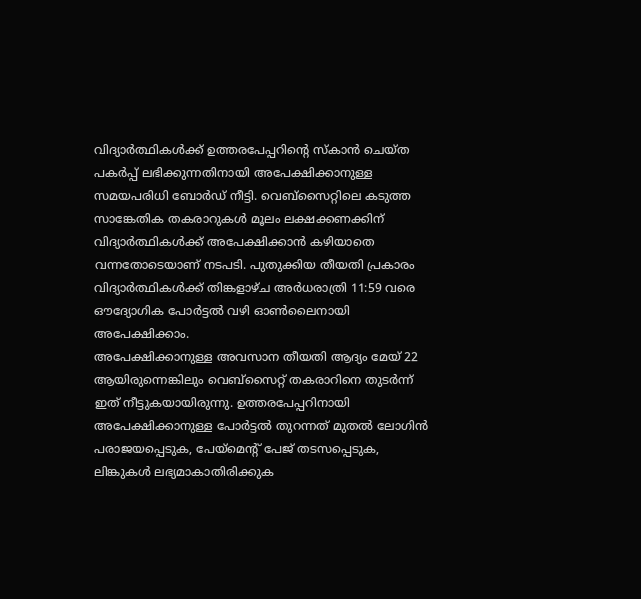വിദ്യാർത്ഥികൾക്ക് ഉത്തരപേപ്പറിന്റെ സ്കാൻ ചെയ്ത പകർപ്പ് ലഭിക്കുന്നതിനായി അപേക്ഷിക്കാനുള്ള സമയപരിധി ബോർഡ് നീട്ടി. വെബ്സൈറ്റിലെ കടുത്ത സാങ്കേതിക തകരാറുകൾ മൂലം ലക്ഷക്കണക്കിന് വിദ്യാർത്ഥികൾക്ക് അപേക്ഷിക്കാൻ കഴിയാതെ വന്നതോടെയാണ് നടപടി. പുതുക്കിയ തീയതി പ്രകാരം വിദ്യാർത്ഥികൾക്ക് തിങ്കളാഴ്ച അർധരാത്രി 11:59 വരെ ഔദ്യോഗിക പോർട്ടൽ വഴി ഓൺലൈനായി അപേക്ഷിക്കാം.
അപേക്ഷിക്കാനുള്ള അവസാന തീയതി ആദ്യം മേയ് 22 ആയിരുന്നെങ്കിലും വെബ്സൈറ്റ് തകരാറിനെ തുടർന്ന് ഇത് നീട്ടുകയായിരുന്നു. ഉത്തരപേപ്പറിനായി അപേക്ഷിക്കാനുള്ള പോർട്ടൽ തുറന്നത് മുതൽ ലോഗിൻ പരാജയപ്പെടുക, പേയ്മെന്റ് പേജ് തടസപ്പെടുക, ലിങ്കുകൾ ലഭ്യമാകാതിരിക്കുക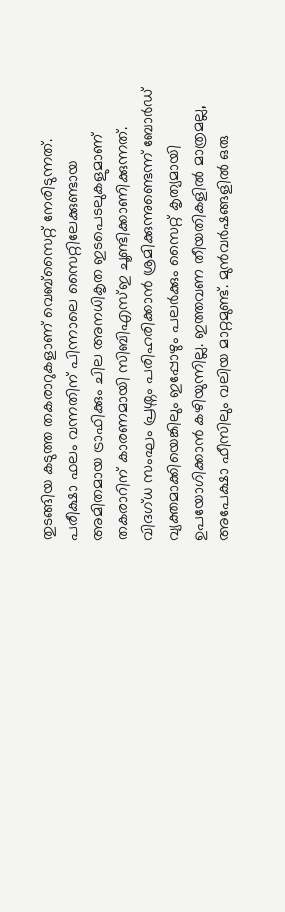തുടങ്ങിയ കടുത്ത തകരാറുകളാണ് വെബ്സൈറ്റ് നേരിടുന്നത്. പരീക്ഷാ ഫലം വന്നതിന് പിന്നാലെ സൈറ്റിലേക്കുണ്ടായ അമിതമായ ട്രാഫിക്കും ചില അനധികൃത ഇടപെടലുകളുമാണ് തകരാറിന് കാരണമായി സിബിഎസ്ഇ ചൂണ്ടിക്കാണിക്കുന്നത്.
വിദഗ്ധ സംഘം പ്രശ്നം പരിഹരിക്കാൻ ശ്രമിക്കുന്നുണ്ടെന്ന് ബോർഡ് വ്യക്തമാക്കിയെങ്കിലും ഇപ്പോഴും പലർക്കും സൈറ്റ് കൃത്യമായി ഉപയോഗിക്കാൻ കഴിയുന്നില്ല. ഇത്തവണ തീയതികളിൽ മാത്രമല്ല, അപേക്ഷാ ഫീസിലും വലിയ മാറ്റമുണ്ട്. മുൻവർഷങ്ങളിൽ ഒരു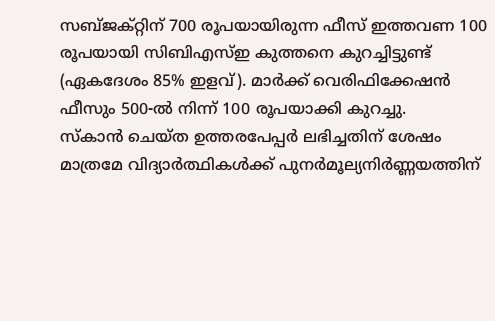സബ്ജക്റ്റിന് 700 രൂപയായിരുന്ന ഫീസ് ഇത്തവണ 100 രൂപയായി സിബിഎസ്ഇ കുത്തനെ കുറച്ചിട്ടുണ്ട് (ഏകദേശം 85% ഇളവ്). മാർക്ക് വെരിഫിക്കേഷൻ ഫീസും 500-ൽ നിന്ന് 100 രൂപയാക്കി കുറച്ചു.
സ്കാൻ ചെയ്ത ഉത്തരപേപ്പർ ലഭിച്ചതിന് ശേഷം മാത്രമേ വിദ്യാർത്ഥികൾക്ക് പുനർമൂല്യനിർണ്ണയത്തിന്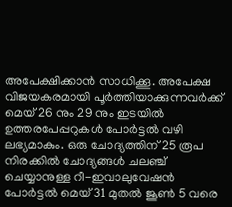അപേക്ഷിക്കാൻ സാധിക്കൂ. അപേക്ഷ വിജയകരമായി പൂർത്തിയാക്കുന്നവർക്ക് മെയ് 26 നും 29 നും ഇടയിൽ ഉത്തരപേപ്പറുകൾ പോർട്ടൽ വഴി ലഭ്യമാകും. ഒരു ചോദ്യത്തിന് 25 രൂപ നിരക്കിൽ ചോദ്യങ്ങൾ ചലഞ്ച് ചെയ്യാനുള്ള റീ-ഇവാലുവേഷൻ പോർട്ടൽ മെയ് 31 മുതൽ ജൂൺ 5 വരെ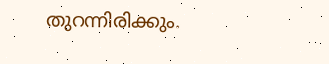തുറന്നിരിക്കും.